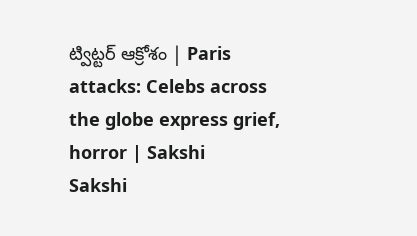ట్విట్టర్ ఆక్రోశం | Paris attacks: Celebs across the globe express grief, horror | Sakshi
Sakshi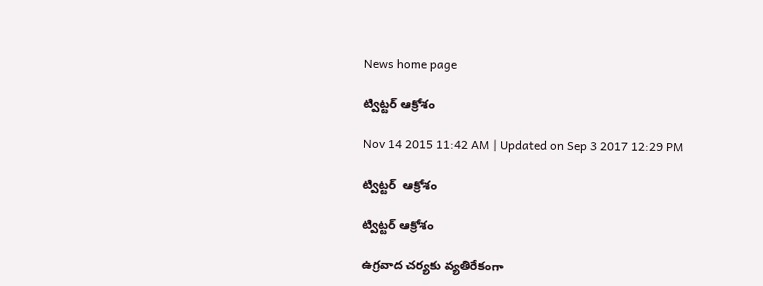News home page

ట్విట్టర్ ఆక్రోశం

Nov 14 2015 11:42 AM | Updated on Sep 3 2017 12:29 PM

ట్విట్టర్  ఆక్రోశం

ట్విట్టర్ ఆక్రోశం

ఉగ్రవాద చర్యకు వ్యతిరేకంగా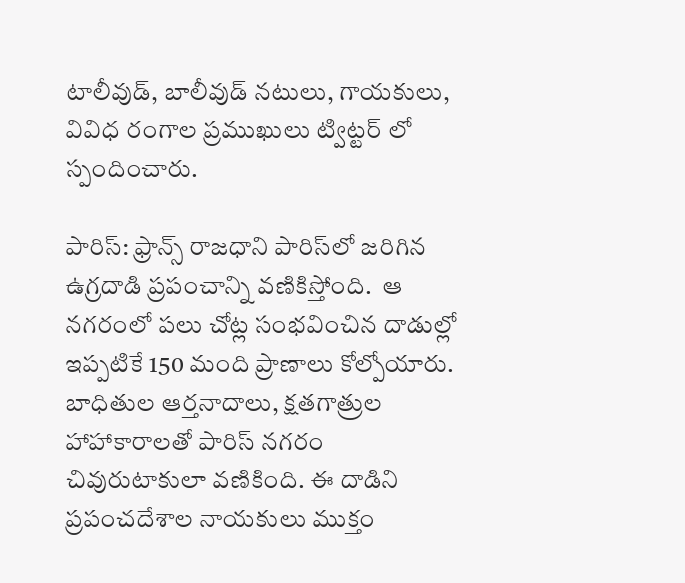టాలీవుడ్, బాలీవుడ్ నటులు, గాయకులు, వివిధ రంగాల ప్రముఖులు ట్విట్టర్ లో స్పందించారు.

పారిస్: ఫ్రాన్స్ రాజధాని పారిస్‌లో జరిగిన ఉగ్రదాడి ప్రపంచాన్ని వణికిస్తోంది.  ఆ నగరంలో పలు చోట్ల సంభవించిన దాడుల్లో  ఇప్పటికే 150 మంది ప్రాణాలు కోల్పోయారు. బాధితుల ఆర్తనాదాలు, క్షతగాత్రుల హాహాకారాలతో పారిస్ నగరం చివురుటాకులా వణికింది. ఈ దాడిని ప్రపంచదేశాల నాయకులు ముక్తం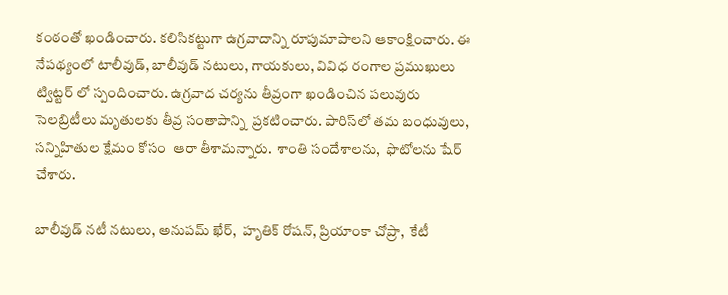కంఠంతో ఖండించారు. కలిసికట్టుగా ఉగ్రవాదాన్ని రూపుమాపాలని ఆకాంక్షించారు. ఈ  నేపథ్యంలో టాలీవుడ్, బాలీవుడ్ నటులు, గాయకులు, వివిధ రంగాల ప్రముఖులు ట్విట్టర్ లో స్పందించారు. ఉగ్రవాద చర్యను తీవ్రంగా ఖండించిన పలువురు సెలబ్రిటీలు మృతులకు తీవ్ర సంతాపాన్ని  ప్రకటించారు. పారిస్‌లో తమ బంధువులు, సన్నిహితుల క్షేమం కోసం  ఆరా తీశామన్నారు.  శాంతి సందేశాలను,  ఫొటోలను షేర్ చేశారు.

బాలీవుడ్ నటీ నటులు, అనుపమ్ ఖేర్,  హృతిక్ రోషన్, ప్రియాంకా చోప్రా,  కేటీ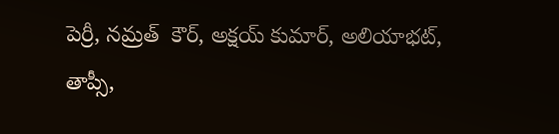పెర్రీ, నమ్రత్  కౌర్, అక్షయ్ కుమార్, అలియాభట్, తాప్సీ,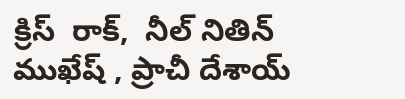క్రిస్  రాక్,  నీల్ నితిన్ ముఖేష్ , ప్రాచీ దేశాయ్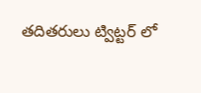తదితరులు ట్విట్టర్ లో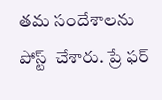తమ సందేశాలను పోస్ట్  చేశారు. ప్రే ఫర్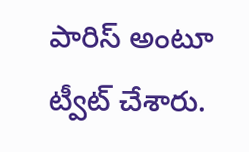పారిస్ అంటూ ట్వీట్ చేశారు.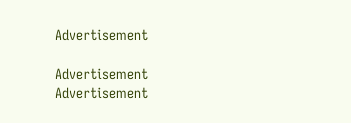Advertisement

Advertisement
Advertisement